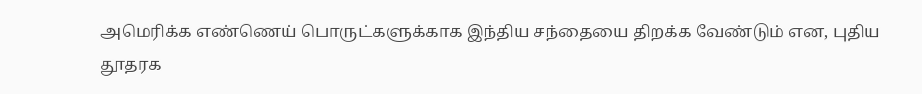அமெரிக்க எண்ணெய் பொருட்களுக்காக இந்திய சந்தையை திறக்க வேண்டும் என, புதிய தூதரக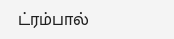ட்ரம்பால்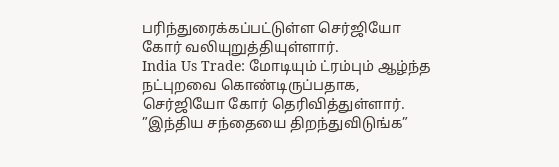பரிந்துரைக்கப்பட்டுள்ள செர்ஜியோ கோர் வலியுறுத்தியுள்ளார்.
India Us Trade: மோடியும் ட்ரம்பும் ஆழ்ந்த நட்புறவை கொண்டிருப்பதாக, செர்ஜியோ கோர் தெரிவித்துள்ளார்.
”இந்திய சந்தையை திறந்துவிடுங்க”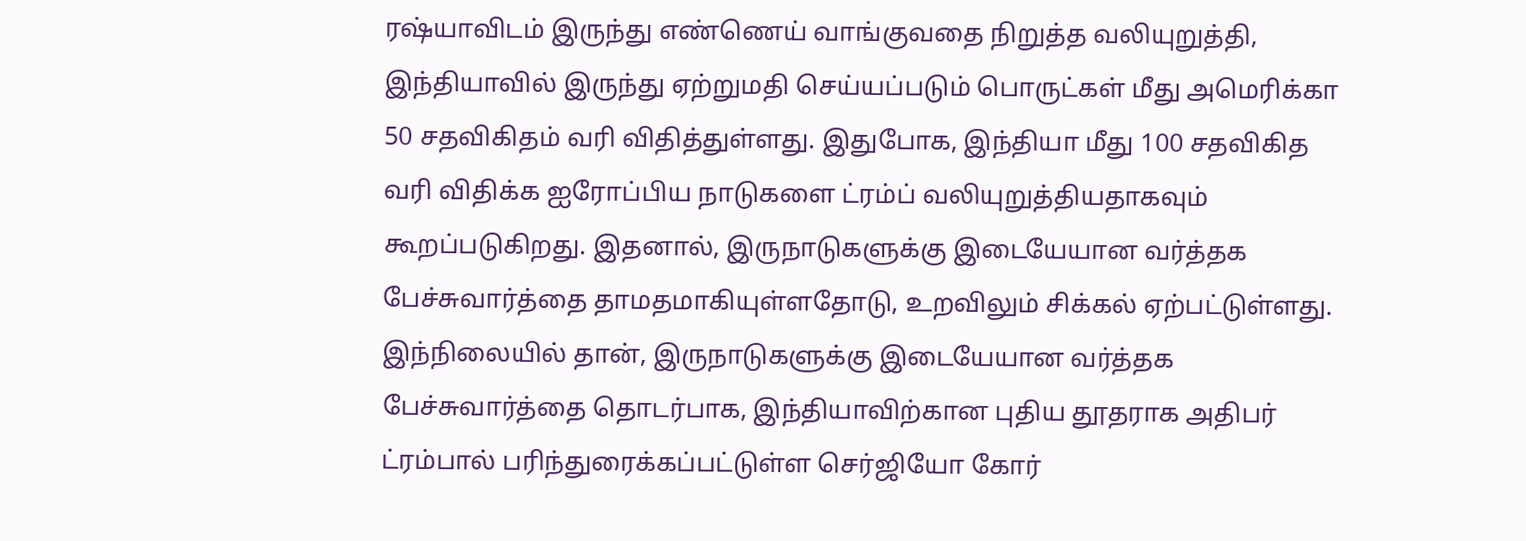ரஷ்யாவிடம் இருந்து எண்ணெய் வாங்குவதை நிறுத்த வலியுறுத்தி, இந்தியாவில் இருந்து ஏற்றுமதி செய்யப்படும் பொருட்கள் மீது அமெரிக்கா 50 சதவிகிதம் வரி விதித்துள்ளது. இதுபோக, இந்தியா மீது 100 சதவிகித வரி விதிக்க ஐரோப்பிய நாடுகளை ட்ரம்ப் வலியுறுத்தியதாகவும் கூறப்படுகிறது. இதனால், இருநாடுகளுக்கு இடையேயான வர்த்தக பேச்சுவார்த்தை தாமதமாகியுள்ளதோடு, உறவிலும் சிக்கல் ஏற்பட்டுள்ளது. இந்நிலையில் தான், இருநாடுகளுக்கு இடையேயான வர்த்தக பேச்சுவார்த்தை தொடர்பாக, இந்தியாவிற்கான புதிய தூதராக அதிபர் ட்ரம்பால் பரிந்துரைக்கப்பட்டுள்ள செர்ஜியோ கோர்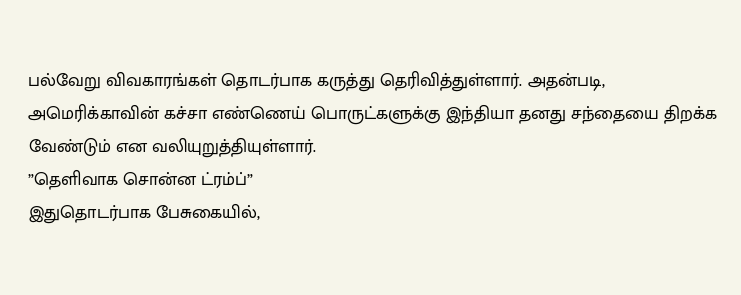பல்வேறு விவகாரங்கள் தொடர்பாக கருத்து தெரிவித்துள்ளார். அதன்படி, அமெரிக்காவின் கச்சா எண்ணெய் பொருட்களுக்கு இந்தியா தனது சந்தையை திறக்க வேண்டும் என வலியுறுத்தியுள்ளார்.
”தெளிவாக சொன்ன ட்ரம்ப்”
இதுதொடர்பாக பேசுகையில்,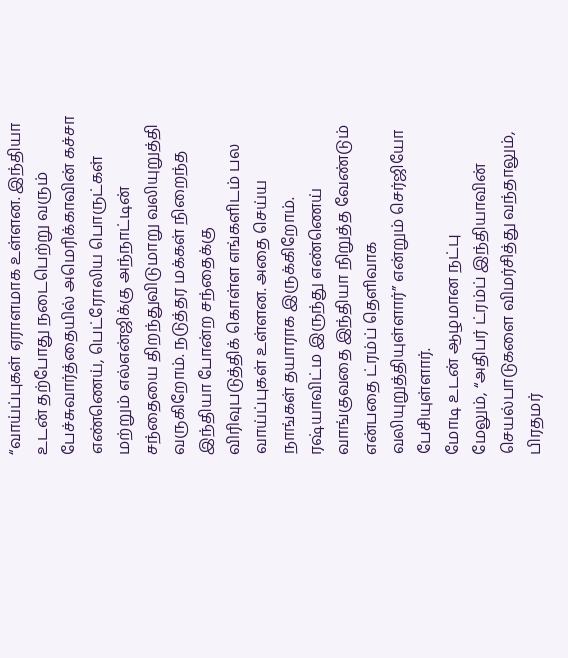“வாய்ப்புகள் ஏராளமாக உள்ளன. இந்தியா உடன் தற்போது நடைபெற்று வரும் பேச்சுவார்த்தையில் அமெரிக்காவின் கச்சா எண்ணெய், பெட்ரோலிய பொருட்கள் மற்றும் எல்என்ஜிக்கு அந்நாட்டின் சந்தையை திறந்துவிடுமாறு வலியுறுத்தி வருகிறோம். நடுத்தர மக்கள் நிறைந்த இந்தியா போன்ற சந்தைக்கு விரிவுபடுத்திக் கொள்ள எங்களிடம் பல வாய்ப்புகள் உள்ளன. அதை செய்ய நாங்கள் தயாராக இருக்கிறோம். ரஷ்யாவிட்ம இருந்து எண்ணெய் வாங்குவதை இந்தியா நிறுத்த வேண்டும் என்பதை ட்ரம்ப் தெளிவாக வலியுறுத்தியுள்ளார்” என்றும் செர்ஜியோ பேசியுள்ளார்.
மோடி உடன் ஆழமான நட்பு
மேலும், “அதிபர் ட்ரம்ப் இந்தியாவின் செயல்பாடுகளை விமர்சித்து வந்தாலும், பிரதமர்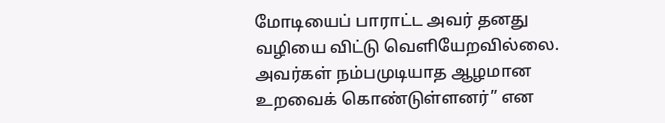மோடியைப் பாராட்ட அவர் தனது வழியை விட்டு வெளியேறவில்லை. அவர்கள் நம்பமுடியாத ஆழமான உறவைக் கொண்டுள்ளனர்” என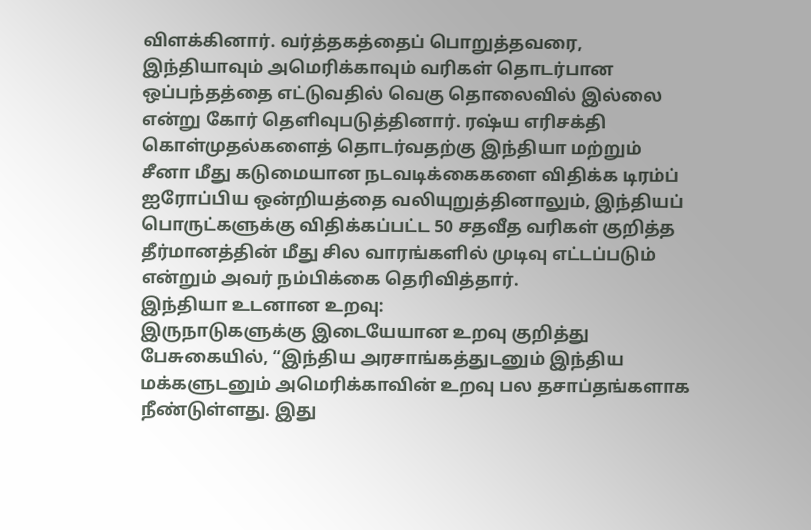விளக்கினார். வர்த்தகத்தைப் பொறுத்தவரை, இந்தியாவும் அமெரிக்காவும் வரிகள் தொடர்பான ஒப்பந்தத்தை எட்டுவதில் வெகு தொலைவில் இல்லை என்று கோர் தெளிவுபடுத்தினார். ரஷ்ய எரிசக்தி கொள்முதல்களைத் தொடர்வதற்கு இந்தியா மற்றும் சீனா மீது கடுமையான நடவடிக்கைகளை விதிக்க டிரம்ப் ஐரோப்பிய ஒன்றியத்தை வலியுறுத்தினாலும், இந்தியப் பொருட்களுக்கு விதிக்கப்பட்ட 50 சதவீத வரிகள் குறித்த தீர்மானத்தின் மீது சில வாரங்களில் முடிவு எட்டப்படும் என்றும் அவர் நம்பிக்கை தெரிவித்தார்.
இந்தியா உடனான உறவு:
இருநாடுகளுக்கு இடையேயான உறவு குறித்து பேசுகையில், “இந்திய அரசாங்கத்துடனும் இந்திய மக்களுடனும் அமெரிக்காவின் உறவு பல தசாப்தங்களாக நீண்டுள்ளது. இது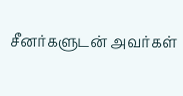சீனர்களுடன் அவர்கள்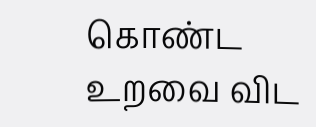கொண்ட உறவை விட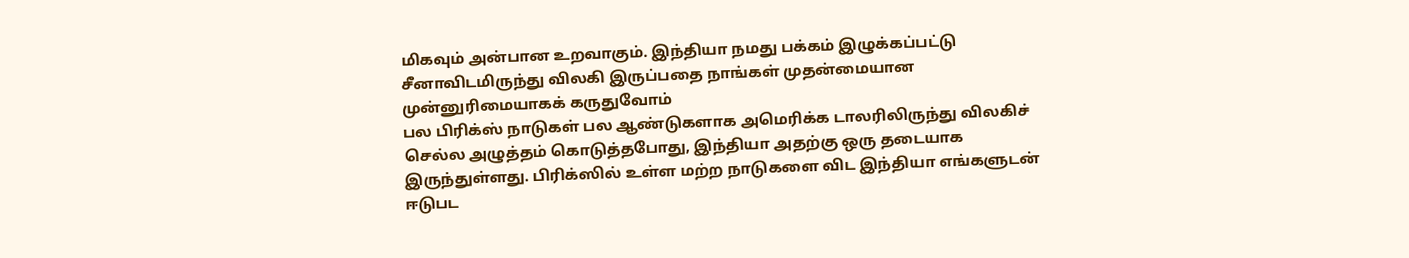மிகவும் அன்பான உறவாகும். இந்தியா நமது பக்கம் இழுக்கப்பட்டு சீனாவிடமிருந்து விலகி இருப்பதை நாங்கள் முதன்மையான முன்னுரிமையாகக் கருதுவோம்
பல பிரிக்ஸ் நாடுகள் பல ஆண்டுகளாக அமெரிக்க டாலரிலிருந்து விலகிச் செல்ல அழுத்தம் கொடுத்தபோது, இந்தியா அதற்கு ஒரு தடையாக இருந்துள்ளது. பிரிக்ஸில் உள்ள மற்ற நாடுகளை விட இந்தியா எங்களுடன் ஈடுபட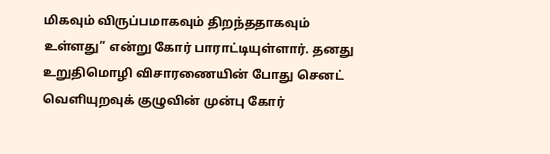மிகவும் விருப்பமாகவும் திறந்ததாகவும் உள்ளது” என்று கோர் பாராட்டியுள்ளார். தனது உறுதிமொழி விசாரணையின் போது செனட் வெளியுறவுக் குழுவின் முன்பு கோர்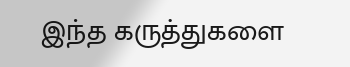இந்த கருத்துகளை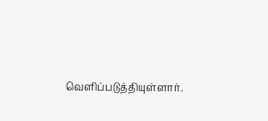வெளிப்படுத்தியுள்ளார்.